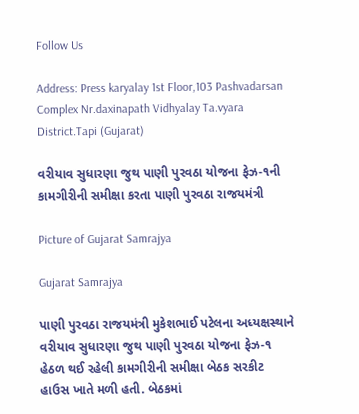Follow Us

Address: Press karyalay 1st Floor,103 Pashvadarsan Complex Nr.daxinapath Vidhyalay Ta.vyara District.Tapi (Gujarat)

વરીયાવ સુધારણા જુથ પાણી પુરવઠા યોજના ફેઝ-૧ની કામગીરીની સમીક્ષા કરતા પાણી પુરવઠા રાજયમંત્રી

Picture of Gujarat Samrajya

Gujarat Samrajya

પાણી પુરવઠા રાજયમંત્રી મુકેશભાઈ પટેલના અધ્યક્ષસ્થાને વરીયાવ સુધારણા જુથ પાણી પુરવઠા યોજના ફેઝ-૧ હેઠળ થઈ રહેલી કામગીરીની સમીક્ષા બેઠક સરકીટ હાઉસ ખાતે મળી હતી. બેઠકમાં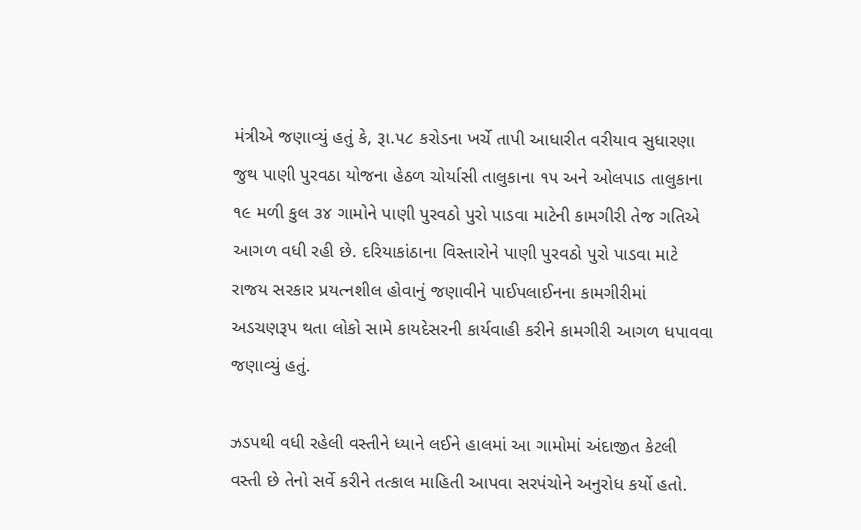મંત્રીએ જણાવ્યું હતું કે, રૂા.૫૮ કરોડના ખર્ચે તાપી આધારીત વરીયાવ સુધારણા જુથ પાણી પુરવઠા યોજના હેઠળ ચોર્યાસી તાલુકાના ૧૫ અને ઓલપાડ તાલુકાના ૧૯ મળી કુલ ૩૪ ગામોને પાણી પુરવઠો પુરો પાડવા માટેની કામગીરી તેજ ગતિએ આગળ વધી રહી છે. દરિયાકાંઠાના વિસ્તારોને પાણી પુરવઠો પુરો પાડવા માટે રાજય સરકાર પ્રયત્નશીલ હોવાનું જણાવીને પાઈપલાઈનના કામગીરીમાં અડચણરૂપ થતા લોકો સામે કાયદેસરની કાર્યવાહી કરીને કામગીરી આગળ ધપાવવા જણાવ્યું હતું.

ઝડપથી વધી રહેલી વસ્તીને ધ્યાને લઈને હાલમાં આ ગામોમાં અંદાજીત કેટલી વસ્તી છે તેનો સર્વે કરીને તત્કાલ માહિતી આપવા સરપંચોને અનુરોધ કર્યો હતો.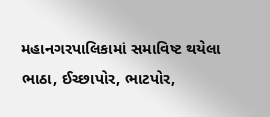મહાનગરપાલિકામાં સમાવિષ્ટ થયેલા ભાઠા, ઈચ્છાપોર, ભાટપોર,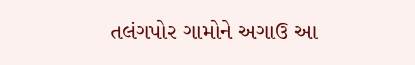તલંગપોર ગામોને અગાઉ આ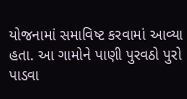યોજનામાં સમાવિષ્ટ કરવામાં આવ્યા હતા. આ ગામોને પાણી પુરવઠો પુરો પાડવા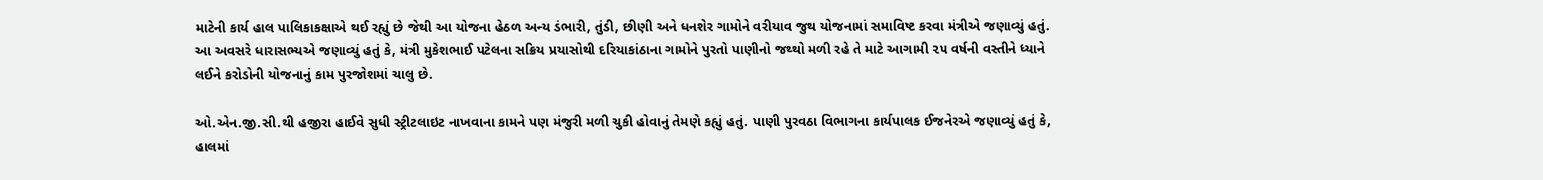માટેની કાર્ય હાલ પાલિકાકક્ષાએ થઈ રહ્યું છે જેથી આ યોજના હેઠળ અન્ય ડંભારી, તુંડી, છીણી અને ધનશેર ગામોને વરીયાવ જુથ યોજનામાં સમાવિષ્ટ કરવા મંત્રીએ જણાવ્યું હતું. આ અવસરે ધારાસભ્યએ જણાવ્યું હતું કે, મંત્રી મુકેશભાઈ પટેલના સક્રિય પ્રયાસોથી દરિયાકાંઠાના ગામોને પુરતો પાણીનો જથ્થો મળી રહે તે માટે આગામી ૨૫ વર્ષની વસ્તીને ધ્યાને લઈને કરોડોની યોજનાનું કામ પુરજોશમાં ચાલુ છે.

ઓ.એન.જી.સી.થી હજીરા હાઈવે સુધી સ્ટ્રીટલાઇટ નાખવાના કામને પણ મંજુરી મળી ચુકી હોવાનું તેમણે કહ્યું હતું. પાણી પુરવઠા વિભાગના કાર્યપાલક ઈજનેરએ જણાવ્યું હતું કે, હાલમાં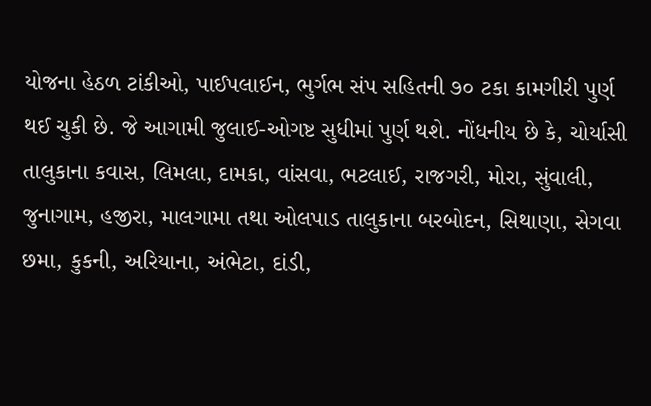યોજના હેઠળ ટાંકીઓ, પાઈપલાઈન, ભુર્ગભ સંપ સહિતની ૭૦ ટકા કામગીરી પુર્ણ થઈ ચુકી છે. જે આગામી જુલાઈ-ઓગષ્ટ સુધીમાં પુર્ણ થશે. નોંધનીય છે કે, ચોર્યાસી તાલુકાના કવાસ, લિમલા, દામકા, વાંસવા, ભટલાઈ, રાજગરી, મોરા, સુંવાલી, જુનાગામ, હજીરા, માલગામા તથા ઓલપાડ તાલુકાના બરબોદન, સિથાણા, સેગવા છમા, કુકની, અરિયાના, અંભેટા, દાંડી,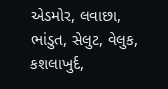એડમોર, લવાછા, ભાંડુત, સેલુટ, વેલુક, કશલાખુર્દ,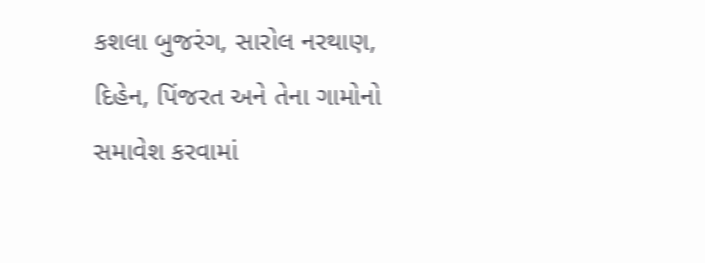કશલા બુજરંગ, સારોલ નરથાણ, દિહેન, પિંજરત અને તેના ગામોનો સમાવેશ કરવામાં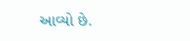આવ્યો છે.